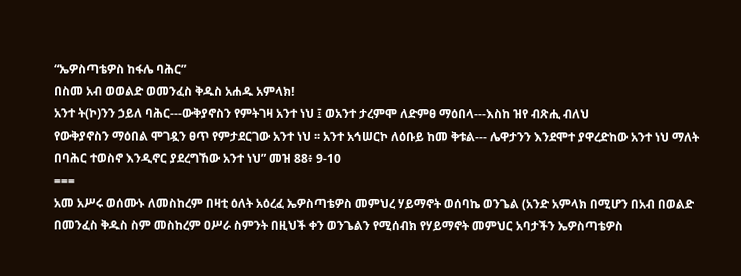“ኤዎስጣቴዎስ ከፋሌ ባሕር”
በስመ አብ ወወልድ ወመንፈስ ቅዱስ አሐዱ አምላክ!
አንተ ት(ኮ)ንን ኃይለ ባሕር---ውቅያኖስን የምትገዛ አንተ ነህ ፤ ወአንተ ታረምሞ ለድምፀ ማዕበላ---እስከ ዝየ ብጽሒ ብለህ
የውቅያኖስን ማዕበል ሞገዷን ፀጥ የምታደርገው አንተ ነህ ፡፡ አንተ አኅሠርኮ ለዕቡይ ከመ ቅቱል--- ሌዋታንን እንደሞተ ያዋረድከው አንተ ነህ ማለት በባሕር ተወስኖ እንዲኖር ያደረግኸው አንተ ነህ” መዝ 88፥ 9-10
===
አመ አሥሩ ወሰሙኑ ለመስከረም በዛቲ ዕለት አዕረፈ ኤዎስጣቴዎስ መምህረ ሃይማኖት ወሰባኬ ወንጌል (አንድ አምላክ በሚሆን በአብ በወልድ በመንፈስ ቅዱስ ስም መስከረም ዐሥራ ስምንት በዚህች ቀን ወንጌልን የሚሰብክ የሃይማኖት መምህር አባታችን ኤዎስጣቴዎስ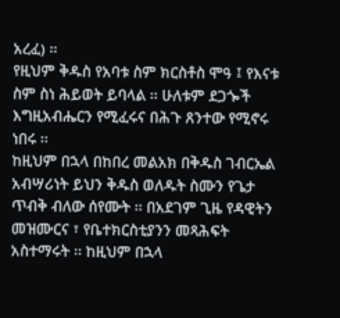አረፈ) ፡፡
የዚህም ቅዱስ የአባቱ ስም ክርስቶስ ሞዓ ፤ የእናቱ ስም ስነ ሕይወት ይባላል ፡፡ ሁለቱም ደጋጐች እግዚአብሔርን የሚፈሩና በሕጉ ጸንተው የሚኖሩ ነበሩ ፡፡
ከዚህም በኋላ በከበረ መልአክ በቅዱስ ገብርኤል አብሣሪነት ይህን ቅዱስ ወለዱት ስሙን የጌታ ጥብቅ ብለው ሰየሙት ፡፡ በአደገም ጊዜ የዳዊትን መዝሙርና ፣ የቤተክርስቲያንን መጻሕፍት አስተማሩት ፡፡ ከዚህም በኋላ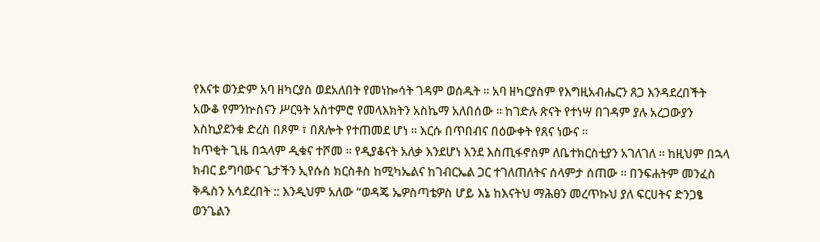የእናቱ ወንድም አባ ዘካርያስ ወደአለበት የመነኰሳት ገዳም ወሰዱት ፡፡ አባ ዘካርያስም የእግዚአብሔርን ጸጋ እንዳደረበችት አውቆ የምንኵስናን ሥርዓት አስተምሮ የመላእክትን አስኬማ አለበሰው ፡፡ ከገድሉ ጽናት የተነሣ በገዳም ያሉ አረጋውያን እስኪያደንቁ ድረስ በጾም ፣ በጸሎት የተጠመደ ሆነ ፡፡ እርሱ በጥበብና በዕውቀት የጸና ነውና ፡፡
ከጥቂት ጊዜ በኋላም ዲቁና ተሾመ ፡፡ የዲያቆናት አለቃ እንደሆነ እንደ እስጢፋኖስም ለቤተክርስቲያን አገለገለ ፡፡ ከዚህም በኋላ ክብር ይግባውና ጌታችን ኢየሱስ ክርስቶስ ከሚካኤልና ከገብርኤል ጋር ተገለጠለትና ሰላምታ ሰጠው ፡፡ በንፍሐትም መንፈስ ቅዱስን አሳደረበት :: እንዲህም አለው “ወዳጄ ኤዎስጣቴዎስ ሆይ እኔ ከእናትህ ማሕፀን መረጥኩህ ያለ ፍርሀትና ድንጋፄ ወንጌልን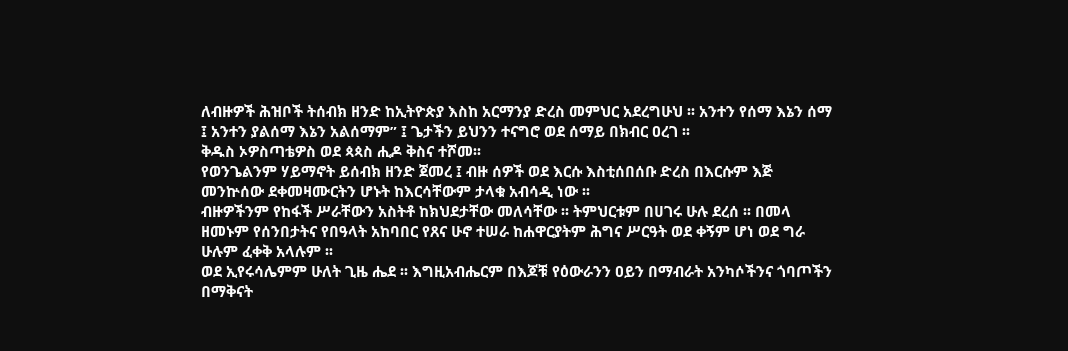ለብዙዎች ሕዝቦች ትሰብክ ዘንድ ከኢትዮጵያ እስከ አርማንያ ድረስ መምህር አደረግሁህ ፡፡ አንተን የሰማ እኔን ሰማ ፤ አንተን ያልሰማ እኔን አልሰማም” ፤ ጌታችን ይህንን ተናግሮ ወደ ሰማይ በክብር ዐረገ ፡፡
ቅዱስ ኦዎስጣቴዎስ ወደ ጳጳስ ሒዶ ቅስና ተሾመ፡፡
የወንጌልንም ሃይማኖት ይሰብክ ዘንድ ጀመረ ፤ ብዙ ሰዎች ወደ እርሱ እስቲሰበሰቡ ድረስ በእርሱም እጅ መንኵሰው ደቀመዛሙርትን ሆኑት ከእርሳቸውም ታላቁ አብሳዲ ነው ፡፡
ብዙዎችንም የከፋች ሥራቸውን አስትቶ ከክህደታቸው መለሳቸው ፡፡ ትምህርቱም በሀገሩ ሁሉ ደረሰ ፡፡ በመላ ዘመኑም የሰንበታትና የበዓላት አከባበር የጸና ሁኖ ተሠራ ከሐዋርያትም ሕግና ሥርዓት ወደ ቀኝም ሆነ ወደ ግራ ሁሉም ፈቀቅ አላሉም ፡፡
ወደ ኢየሩሳሌምም ሁለት ጊዜ ሔደ ፡፡ እግዚአብሔርም በእጆቹ የዕውራንን ዐይን በማብራት አንካሶችንና ጎባጦችን በማቅናት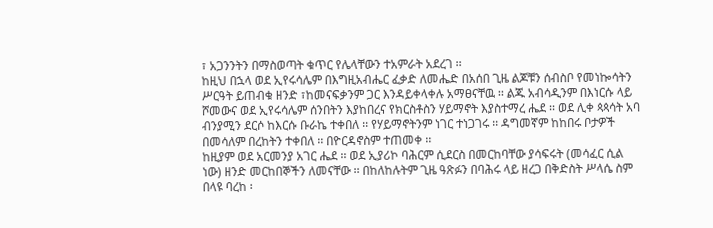፣ አጋንንትን በማስወጣት ቁጥር የሌላቸውን ተአምራት አደረገ ፡፡
ከዚህ በኋላ ወደ ኢየሩሳሌም በእግዚአብሔር ፈቃድ ለመሔድ በአሰበ ጊዜ ልጆቹን ሰብስቦ የመነኰሳትን ሥርዓት ይጠብቁ ዘንድ ፣ከመናፍቃንም ጋር እንዳይቀላቀሉ አማፀናቸዉ ፡፡ ልጁ አብሳዲንም በእነርሱ ላይ ሾመውና ወደ ኢየሩሳሌም ሰንበትን እያከበረና የክርስቶስን ሃይማኖት እያስተማረ ሔደ ፡፡ ወደ ሊቀ ጳጳሳት አባ ብንያሚን ደርሶ ከእርሱ ቡራኬ ተቀበለ ፡፡ የሃይማኖትንም ነገር ተነጋገሩ ፡፡ ዳግመኛም ከከበሩ ቦታዎች በመሳለም በረከትን ተቀበለ ፡፡ በዮርዳኖስም ተጠመቀ ፡፡
ከዚያም ወደ አርመንያ አገር ሔደ ፡፡ ወደ ኢያሪኮ ባሕርም ሲደርስ በመርከባቸው ያሳፍሩት (መሳፈር ሲል ነው) ዘንድ መርከበኞችን ለመናቸው ፡፡ በከለከሉትም ጊዜ ዓጽፉን በባሕሩ ላይ ዘረጋ በቅድስት ሥላሴ ስም በላዩ ባረከ ፡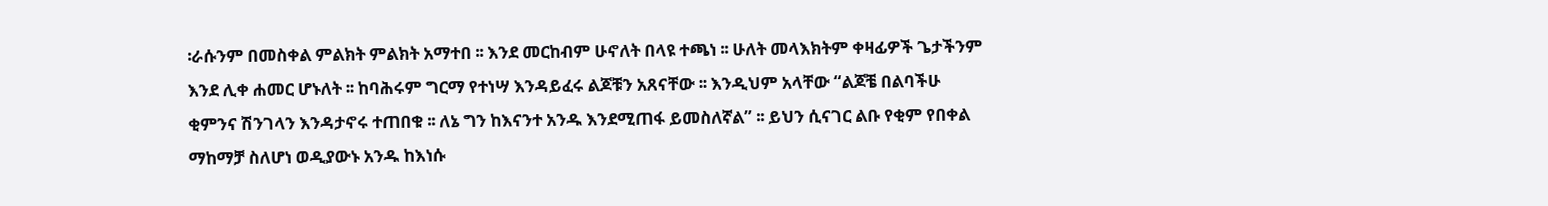፡ራሱንም በመስቀል ምልክት ምልክት አማተበ ፡፡ እንደ መርከብም ሁኖለት በላዩ ተጫነ ፡፡ ሁለት መላእክትም ቀዛፊዎች ጌታችንም እንደ ሊቀ ሐመር ሆኑለት ፡፡ ከባሕሩም ግርማ የተነሣ እንዳይፈሩ ልጆቹን አጸናቸው ፡፡ እንዲህም አላቸው “ልጆቼ በልባችሁ ቂምንና ሽንገላን እንዳታኖሩ ተጠበቁ ፡፡ ለኔ ግን ከእናንተ አንዱ እንደሚጠፋ ይመስለኛል” ፡፡ ይህን ሲናገር ልቡ የቂም የበቀል ማከማቻ ስለሆነ ወዲያውኑ አንዱ ከእነሱ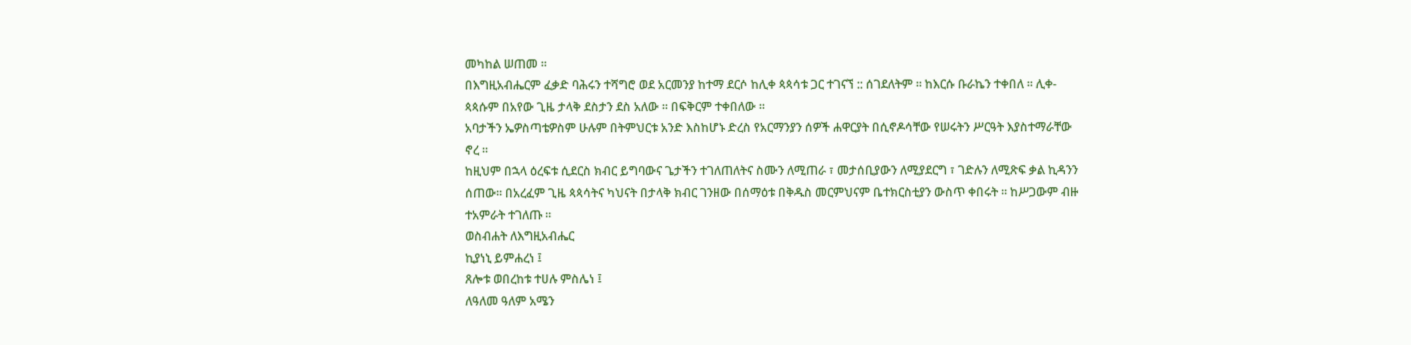መካከል ሠጠመ ፡፡
በእግዚአብሔርም ፈቃድ ባሕሩን ተሻግሮ ወደ አርመንያ ከተማ ደርሶ ከሊቀ ጳጳሳቱ ጋር ተገናኘ :: ሰገደለትም ፡፡ ከእርሱ ቡራኬን ተቀበለ ፡፡ ሊቀ-ጳጳሱም በአየው ጊዜ ታላቅ ደስታን ደስ አለው ፡፡ በፍቅርም ተቀበለው ፡፡
አባታችን ኤዎስጣቴዎስም ሁሉም በትምህርቱ አንድ እስከሆኑ ድረስ የአርማንያን ሰዎች ሐዋርያት በሲኖዶሳቸው የሠሩትን ሥርዓት እያስተማራቸው ኖረ ፡፡
ከዚህም በኋላ ዕረፍቱ ሲደርስ ክብር ይግባውና ጌታችን ተገለጠለትና ስሙን ለሚጠራ ፣ መታሰቢያውን ለሚያደርግ ፣ ገድሉን ለሚጽፍ ቃል ኪዳንን ሰጠው፡፡ በአረፈም ጊዜ ጳጳሳትና ካህናት በታላቅ ክብር ገንዘው በሰማዕቱ በቅዱስ መርምህናም ቤተክርስቲያን ውስጥ ቀበሩት ፡፡ ከሥጋውም ብዙ ተአምራት ተገለጡ ፡፡
ወስብሐት ለእግዚአብሔር
ኪያነኒ ይምሐረነ ፤
ጸሎቱ ወበረከቱ ተሀሉ ምስሌነ ፤
ለዓለመ ዓለም አሜን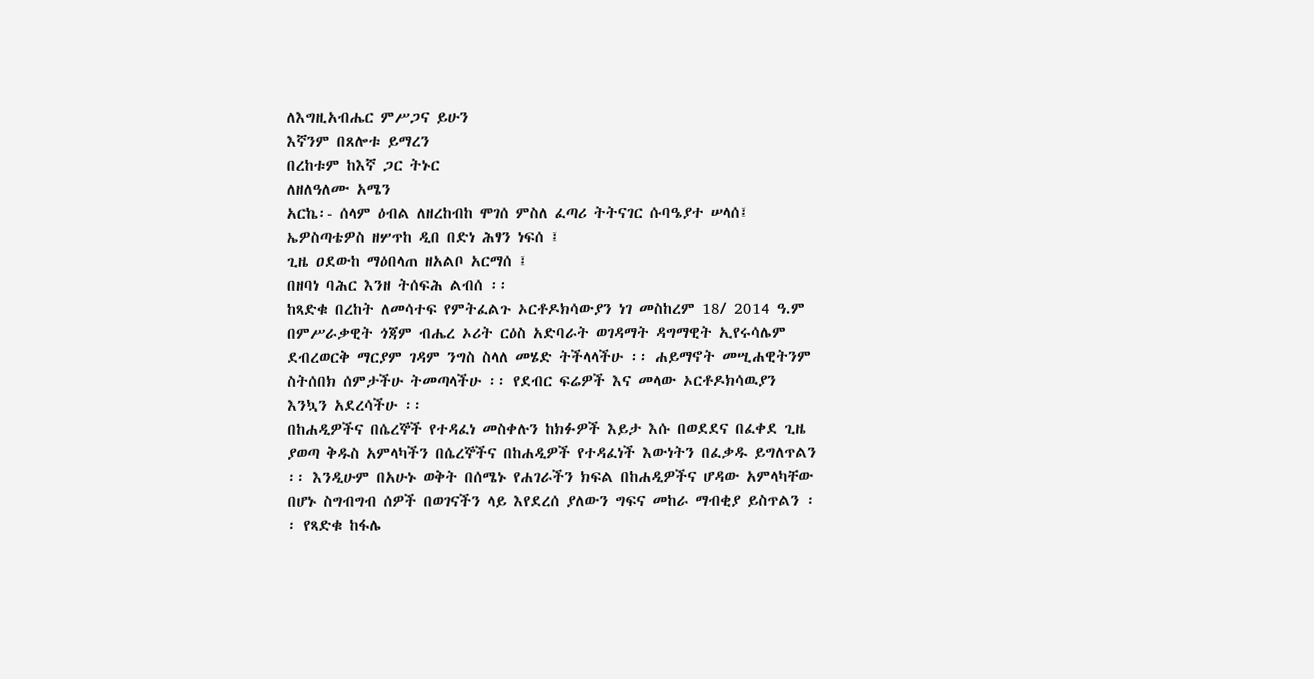ለእግዚአብሔር ምሥጋና ይሁን
እኛንም በጸሎቱ ይማረን
በረከቱም ከእኛ ጋር ትኑር
ለዘለዓለሙ አሜን
አርኬ፡- ሰላም ዕብል ለዘረከብከ ሞገሰ ምስለ ፈጣሪ ትትናገር ሱባዔያተ ሠላሰ፤
ኤዎስጣቴዎስ ዘሦጥከ ዲበ በድነ ሕፃን ነፍሰ ፤
ጊዜ ዐደውከ ማዕበላጠ ዘአልቦ አርማሰ ፤
በዘባነ ባሕር እንዘ ትሰፍሕ ልብሰ ፡፡
ከጻድቁ በረከት ለመሳተፍ የምትፈልጉ ኦርቶዶክሳውያን ነገ መስከረም 18/ 2014 ዓ.ም በምሥራቃዊት ጎጃም ብሔረ ኦሪት ርዕስ አድባራት ወገዳማት ዳግማዊት ኢየሩሳሌም ደብረወርቅ ማርያም ገዳም ንግስ ስላለ መሄድ ትችላላችሁ ፡፡ ሐይማኖት መሢሐዊትንም ስትሰበክ ሰምታችሁ ትመጣላችሁ ፡፡ የደብር ፍሬዎች እና መላው ኦርቶዶክሳዉያን እንኳን አደረሳችሁ ፡፡
በከሐዲዎችና በሴረኞች የተዳፈነ መስቀሉን ከክፉዎች እይታ እሱ በወደደና በፈቀደ ጊዜ ያወጣ ቅዱስ አምላካችን በሴረኞችና በከሐዲዎች የተዳፈነች እውነትን በፈቃዱ ይግለጥልን ፡፡ እንዲሁም በአሁኑ ወቅት በሰሜኑ የሐገራችን ክፍል በከሐዲዎችና ሆዳው አምላካቸው በሆኑ ስግብግብ ሰዎች በወገናችን ላይ እየደረሰ ያለውን ግፍና መከራ ማብቂያ ይስጥልን ፡፡ የጻድቁ ከፋሌ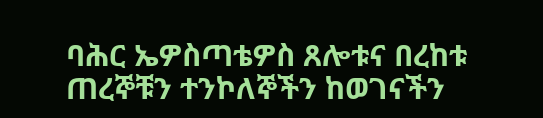ባሕር ኤዎስጣቴዎስ ጸሎቱና በረከቱ ጠረኞቹን ተንኮለኞችን ከወገናችን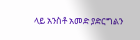ላይ አንስቶ አመድ ያድርግልን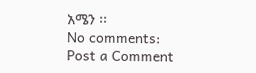አሜን ፡፡
No comments:
Post a Comment